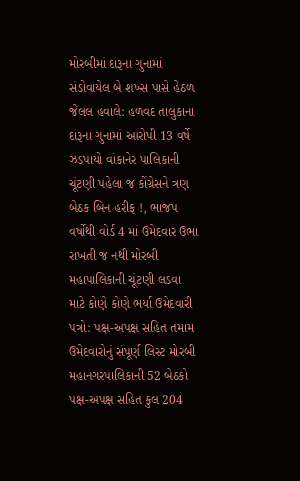મોરબીમાં દારૂના ગુનામાં સંડોવાયેલ બે શખ્સ પાસે હેઠળ જેલલ હવાલે: હળવદ તાલુકાના દારૂના ગુનામાં આરોપી 13 વર્ષે ઝડપાયો વાંકાનેર પાલિકાની ચૂંટણી પહેલા જ કોંગ્રેસને ત્રણ બેઠક બિન હરીફ !, ભાજપ વર્ષોથી વોર્ડ 4 માં ઉમેદવાર ઉભા રાખતી જ નથી મોરબી મહાપાલિકાની ચૂંટણી લડવા માટે કોણે કોણે ભર્યા ઉમેદવારી પત્રો: પક્ષ-અપક્ષ સહિત તમામ ઉમેદવારોનું સંપૂર્ણ લિસ્ટ મોરબી મહાનગરપાલિકાની 52 બેઠકો પક્ષ-અપક્ષ સહિત કુલ 204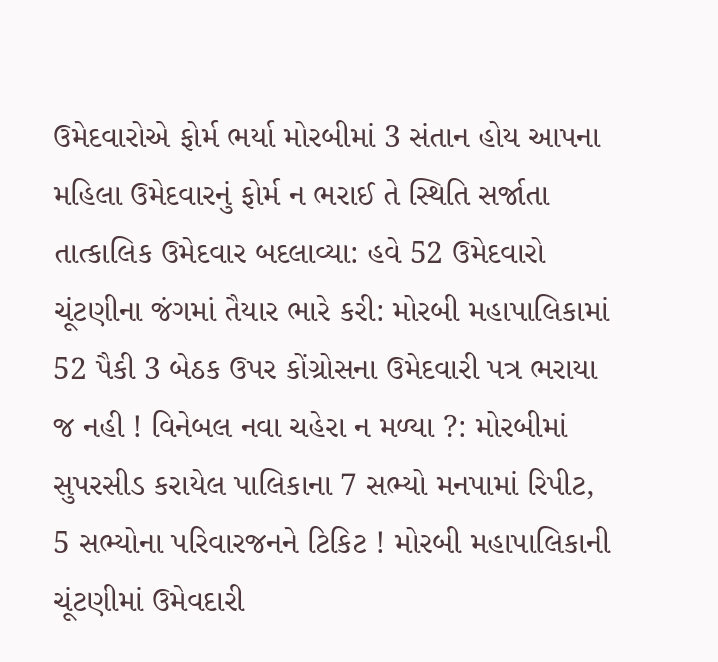ઉમેદવારોએ ફોર્મ ભર્યા મોરબીમાં 3 સંતાન હોય આપના મહિલા ઉમેદવારનું ફોર્મ ન ભરાઈ તે સ્થિતિ સર્જાતા તાત્કાલિક ઉમેદવાર બદલાવ્યા: હવે 52 ઉમેદવારો ચૂંટણીના જંગમાં તૈયાર ભારે કરી: મોરબી મહાપાલિકામાં 52 પૈકી 3 બેઠક ઉપર કોંગ્રોસના ઉમેદવારી પત્ર ભરાયા જ નહી ! વિનેબલ નવા ચહેરા ન મળ્યા ?: મોરબીમાં સુપરસીડ કરાયેલ પાલિકાના 7 સભ્યો મનપામાં રિપીટ, 5 સભ્યોના પરિવારજનને ટિકિટ ! મોરબી મહાપાલિકાની ચૂંટણીમાં ઉમેવદારી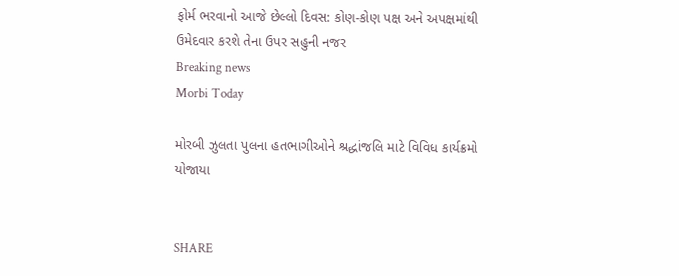ફોર્મ ભરવાનો આજે છેલ્લો દિવસ: કોણ-કોણ પક્ષ અને અપક્ષમાંથી ઉમેદવાર કરશે તેના ઉપર સહુની નજર
Breaking news
Morbi Today

મોરબી ઝુલતા પુલના હતભાગીઓને શ્રદ્ધાંજલિ માટે વિવિધ કાર્યક્રમો યોજાયા


SHARE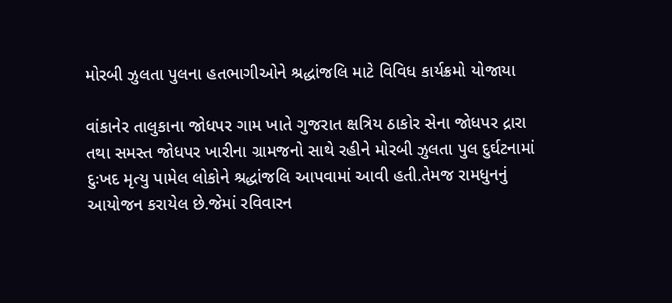મોરબી ઝુલતા પુલના હતભાગીઓને શ્રદ્ધાંજલિ માટે વિવિધ કાર્યક્રમો યોજાયા

વાંકાનેર તાલુકાના જોધપર ગામ ખાતે ગુજરાત ક્ષત્રિય ઠાકોર સેના જોધપર દ્રારા તથા સમસ્ત જોધપર ખારીના ગ્રામજનો સાથે રહીને મોરબી ઝુલતા પુલ દુર્ઘટનામાં દુઃખદ મૃત્યુ પામેલ લોકોને શ્રદ્ધાંજલિ આપવામાં આવી હતી.તેમજ રામધુનનું આયોજન કરાયેલ છે.જેમાં રવિવારન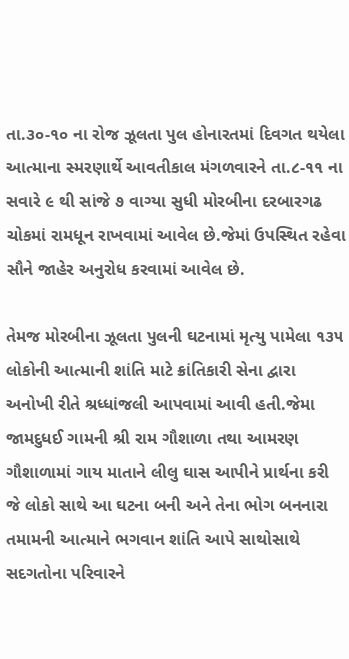તા.૩૦-૧૦ ના રોજ ઝૂલતા પુલ હોનારતમાં દિવગત થયેલા આત્માના સ્મરણાર્થે આવતીકાલ મંગળવારને તા.૮-૧૧ ના સવારે ૯ થી સાંજે ૭ વાગ્યા સુધી મોરબીના દરબારગઢ ચોકમાં રામધૂન રાખવામાં આવેલ છે.જેમાં ઉપસ્થિત રહેવા સૌને જાહેર અનુરોધ કરવામાં આવેલ છે.

તેમજ મોરબીના ઝૂલતા પુલની ઘટનામાં મૃત્યુ પામેલા ૧૩૫ લોકોની આત્માની શાંતિ માટે ક્રાંતિકારી સેના દ્વારા અનોખી રીતે શ્રધ્ધાંજલી આપવામાં આવી હતી.જેમા જામદુધઈ ગામની શ્રી રામ ગૌશાળા તથા આમરણ ગૌશાળામાં ગાય માતાને લીલુ ઘાસ આપીને પ્રાર્થના કરી જે લોકો સાથે આ ઘટના બની અને તેના ભોગ બનનારા તમામની આત્માને ભગવાન શાંતિ આપે સાથોસાથે સદગતોના પરિવારને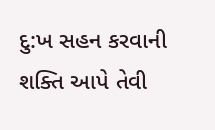દુ:ખ સહન કરવાની શક્તિ આપે તેવી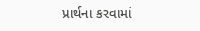પ્રાર્થના કરવામાં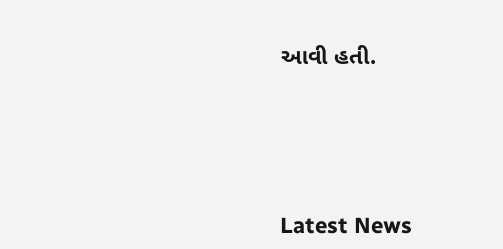આવી હતી.






Latest News